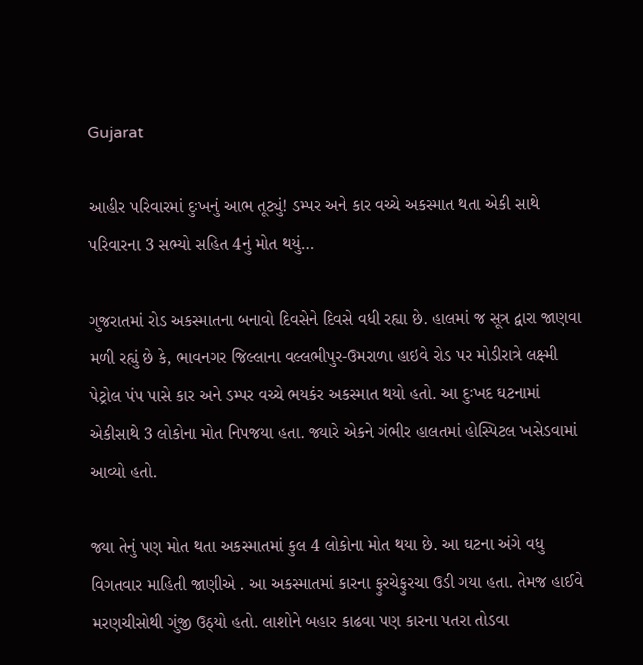Gujarat

આહીર પરિવારમાં દુઃખનું આભ તૂટ્યું! ડમ્પર અને કાર વચ્ચે અકસ્માત થતા એકી સાથે પરિવારના 3 સભ્યો સહિત 4નું મોત થયું…

ગુજરાતમાં રોડ અકસ્માતના બનાવો દિવસેને દિવસે વધી રહ્યા છે. હાલમાં જ સૂત્ર દ્વારા જાણવા મળી રહ્યું છે કે, ભાવનગર જિલ્લાના વલ્લભીપુર-ઉમરાળા હાઇવે રોડ પર મોડીરાત્રે લક્ષ્મી પેટ્રોલ પંપ પાસે કાર અને ડમ્પર વચ્ચે ભયકંર અકસ્માત થયો હતો. આ દુઃખદ ઘટનામાં એકીસાથે 3 લોકોના મોત નિપજયા હતા. જ્યારે એકને ગંભીર હાલતમાં હોસ્પિટલ ખસેડવામાં આવ્યો હતો.

જ્યા તેનું પણ મોત થતા અકસ્માતમાં કુલ 4 લોકોના મોત થયા છે. આ ઘટના અંગે વધુ વિગતવાર માહિતી જાણીએ . આ અકસ્માતમાં કારના ફુરચેફુરચા ઉડી ગયા હતા. તેમજ હાઈવે મરણચીસોથી ગુંજી ઉઠ્યો હતો. લાશોને બહાર કાઢવા પણ કારના પતરા તોડવા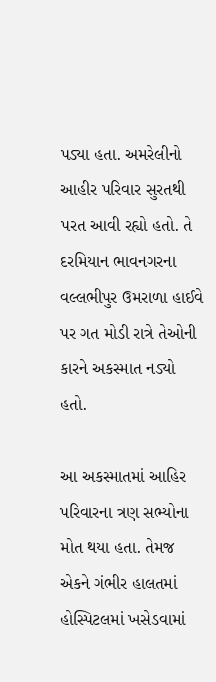પડ્યા હતા. અમરેલીનો આહીર પરિવાર સુરતથી પરત આવી રહ્યો હતો. તે દરમિયાન ભાવનગરના વલ્લભીપુર ઉમરાળા હાઈવે પર ગત મોડી રાત્રે તેઓની કારને અકસ્માત નડ્યો હતો.

આ અકસ્માતમાં આહિર પરિવારના ત્રણ સભ્યોના મોત થયા હતા. તેમજ એકને ગંભીર હાલતમાં હોસ્પિટલમાં ખસેડવામાં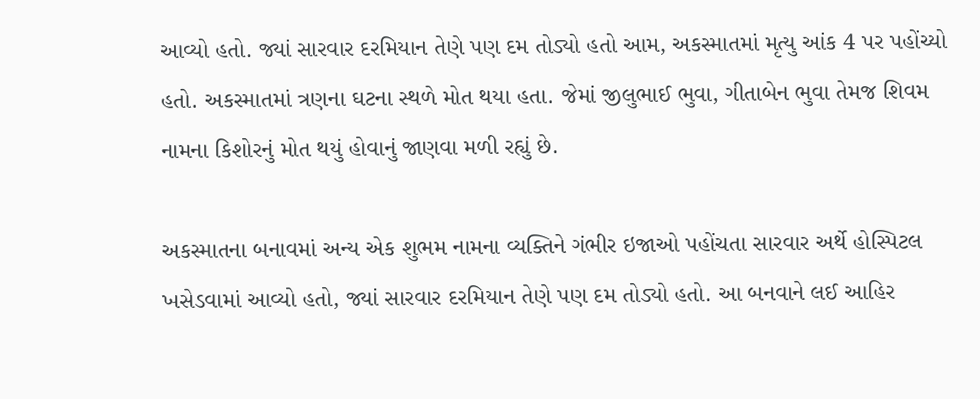આવ્યો હતો. જ્યાં સારવાર દરમિયાન તેણે પણ દમ તોડ્યો હતો આમ, અકસ્માતમાં મૃત્યુ આંક 4 પર પહોંચ્યો હતો. અકસ્માતમાં ત્રણના ઘટના સ્થળે મોત થયા હતા. જેમાં જીલુભાઈ ભુવા, ગીતાબેન ભુવા તેમજ શિવમ નામના કિશોરનું મોત થયું હોવાનું જાણવા મળી રહ્યું છે.

અકસ્માતના બનાવમાં અન્ય એક શુભમ નામના વ્યક્તિને ગંભીર ઇજાઓ પહોંચતા સારવાર અર્થે હોસ્પિટલ ખસેડવામાં આવ્યો હતો, જ્યાં સારવાર દરમિયાન તેણે પણ દમ તોડ્યો હતો. આ બનવાને લઈ આહિર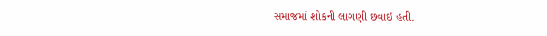સમાજમાં શોકની લાગણી છવાઇ હતી.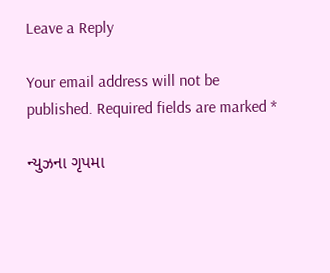Leave a Reply

Your email address will not be published. Required fields are marked *

ન્યુઝના ગૃપમા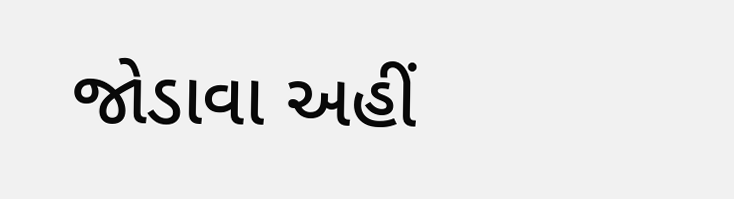જોડાવા અહીં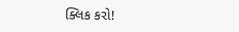ક્લિક કરો!